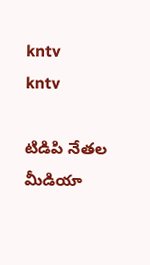kntv
kntv

టిడిపి నేతల మీడియా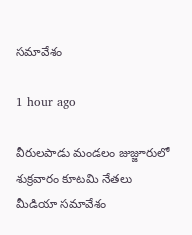సమావేశం

1 hour ago

వీరులపాడు మండలం జుజ్జూరులో శుక్రవారం కూటమి నేతలు మీడియా సమావేశం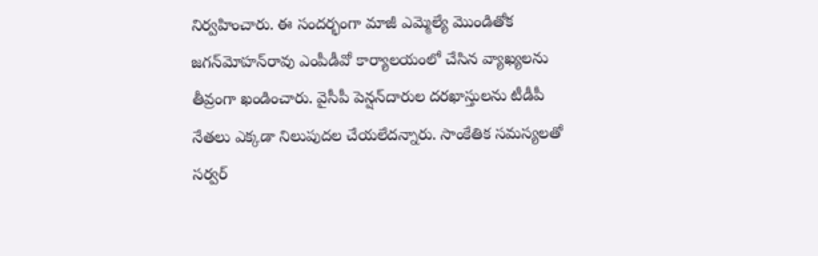నిర్వహించారు. ఈ సందర్భంగా మాజీ ఎమ్మెల్యే మొండితోక జగన్‌మోహన్‌రావు ఎంపీడీవో కార్యాలయంలో చేసిన వ్యాఖ్యలను తీవ్రంగా ఖండించారు. వైసీపీ పెన్షన్‌దారుల దరఖాస్తులను టీడీపీ నేతలు ఎక్కడా నిలుపుదల చేయలేదన్నారు. సాంకేతిక సమస్యలతో సర్వర్‌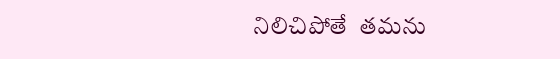నిలిచిపోతే  తమను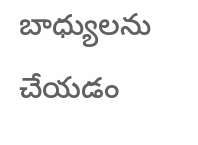బాధ్యులను చేయడం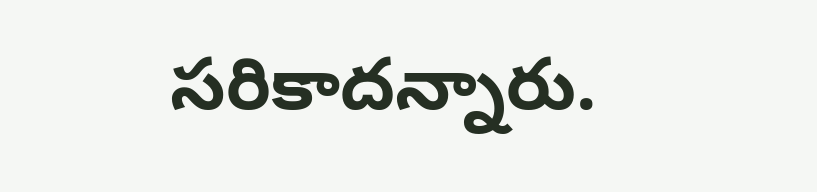సరికాదన్నారు.